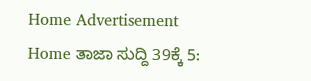Home Advertisement
Home ತಾಜಾ ಸುದ್ದಿ 39ಕ್ಕೆ 5: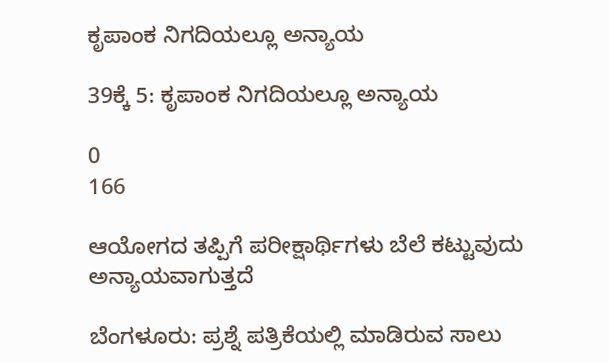ಕೃಪಾಂಕ ನಿಗದಿಯಲ್ಲೂ ಅನ್ಯಾಯ

39ಕ್ಕೆ 5: ಕೃಪಾಂಕ ನಿಗದಿಯಲ್ಲೂ ಅನ್ಯಾಯ

0
166

ಆಯೋಗದ ತಪ್ಪಿಗೆ ಪರೀಕ್ಷಾರ್ಥಿಗಳು ಬೆಲೆ ಕಟ್ಟುವುದು ಅನ್ಯಾಯವಾಗುತ್ತದೆ

ಬೆಂಗಳೂರು: ಪ್ರಶ್ನೆ ಪತ್ರಿಕೆಯಲ್ಲಿ ಮಾಡಿರುವ ಸಾಲು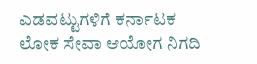ಎಡವಟ್ಟುಗಳಿಗೆ ಕರ್ನಾಟಕ ಲೋಕ ಸೇವಾ ಆಯೋಗ ನಿಗದಿ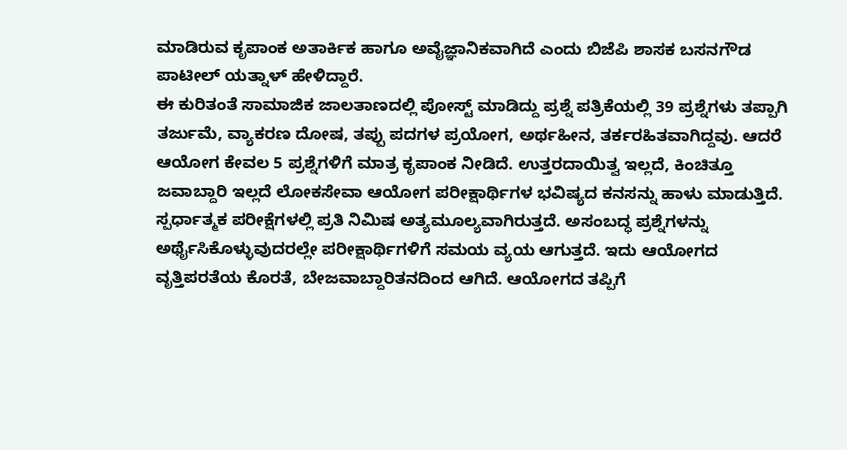ಮಾಡಿರುವ ಕೃಪಾಂಕ ಅತಾರ್ಕಿಕ ಹಾಗೂ ಅವೈಜ್ಞಾನಿಕವಾಗಿದೆ ಎಂದು ಬಿಜೆಪಿ ಶಾಸಕ ಬಸನಗೌಡ ಪಾಟೀಲ್ ಯತ್ನಾಳ್ ಹೇಳಿದ್ದಾರೆ.
ಈ ಕುರಿತಂತೆ ಸಾಮಾಜಿಕ ಜಾಲತಾಣದಲ್ಲಿ ಪೋಸ್ಟ್‌ ಮಾಡಿದ್ದು ಪ್ರಶ್ನೆ ಪತ್ರಿಕೆಯಲ್ಲಿ 39 ಪ್ರಶ್ನೆಗಳು ತಪ್ಪಾಗಿ ತರ್ಜುಮೆ, ವ್ಯಾಕರಣ ದೋಷ, ತಪ್ಪು ಪದಗಳ ಪ್ರಯೋಗ, ಅರ್ಥಹೀನ, ತರ್ಕರಹಿತವಾಗಿದ್ದವು. ಆದರೆ ಆಯೋಗ ಕೇವಲ 5 ಪ್ರಶ್ನೆಗಳಿಗೆ ಮಾತ್ರ ಕೃಪಾಂಕ ನೀಡಿದೆ. ಉತ್ತರದಾಯಿತ್ವ ಇಲ್ಲದೆ, ಕಿಂಚಿತ್ತೂ ಜವಾಬ್ದಾರಿ ಇಲ್ಲದೆ ಲೋಕಸೇವಾ ಆಯೋಗ ಪರೀಕ್ಷಾರ್ಥಿಗಳ ಭವಿಷ್ಯದ ಕನಸನ್ನು ಹಾಳು ಮಾಡುತ್ತಿದೆ. ಸ್ಪರ್ಧಾತ್ಮಕ ಪರೀಕ್ಷೆಗಳಲ್ಲಿ ಪ್ರತಿ ನಿಮಿಷ ಅತ್ಯಮೂಲ್ಯವಾಗಿರುತ್ತದೆ. ಅಸಂಬದ್ಧ ಪ್ರಶ್ನೆಗಳನ್ನು ಅರ್ಥೈಸಿಕೊಳ್ಳುವುದರಲ್ಲೇ ಪರೀಕ್ಷಾರ್ಥಿಗಳಿಗೆ ಸಮಯ ವ್ಯಯ ಆಗುತ್ತದೆ. ಇದು ಆಯೋಗದ ವೃತ್ತಿಪರತೆಯ ಕೊರತೆ, ಬೇಜವಾಬ್ದಾರಿತನದಿಂದ ಆಗಿದೆ. ಆಯೋಗದ ತಪ್ಪಿಗೆ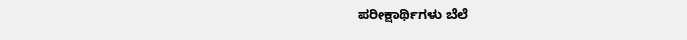ಪರೀಕ್ಷಾರ್ಥಿಗಳು ಬೆಲೆ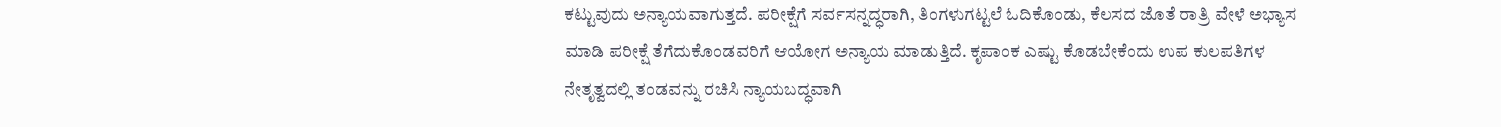ಕಟ್ಟುವುದು ಅನ್ಯಾಯವಾಗುತ್ತದೆ. ಪರೀಕ್ಷೆಗೆ ಸರ್ವಸನ್ನದ್ಧರಾಗಿ, ತಿಂಗಳುಗಟ್ಟಲೆ ಓದಿಕೊಂಡು, ಕೆಲಸದ ಜೊತೆ ರಾತ್ರಿ ವೇಳೆ ಅಭ್ಯಾಸ ಮಾಡಿ ಪರೀಕ್ಷೆ ತೆಗೆದುಕೊಂಡವರಿಗೆ ಆಯೋಗ ಅನ್ಯಾಯ ಮಾಡುತ್ತಿದೆ. ಕೃಪಾಂಕ ಎಷ್ಟು ಕೊಡಬೇಕೆಂದು ಉಪ ಕುಲಪತಿಗಳ ನೇತೃತ್ವದಲ್ಲಿ ತಂಡವನ್ನು ರಚಿಸಿ ನ್ಯಾಯಬದ್ಧವಾಗಿ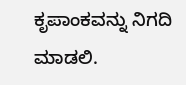ಕೃಪಾಂಕವನ್ನು ನಿಗದಿ ಮಾಡಲಿ.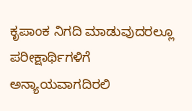ಕೃಪಾಂಕ ನಿಗದಿ ಮಾಡುವುದರಲ್ಲೂ ಪರೀಕ್ಷಾರ್ಥಿಗಳಿಗೆ ಅನ್ಯಾಯವಾಗದಿರಲಿ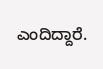ಎಂದಿದ್ದಾರೆ.